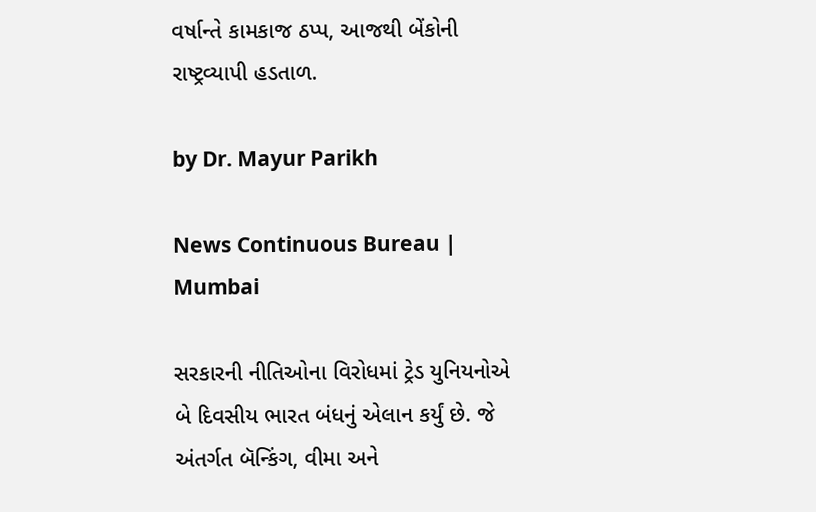વર્ષાન્તે કામકાજ ઠપ્પ, આજથી બેંકોની રાષ્ટ્રવ્યાપી હડતાળ.

by Dr. Mayur Parikh

News Continuous Bureau | Mumbai

સરકારની નીતિઓના વિરોધમાં ટ્રેડ યુનિયનોએ બે દિવસીય ભારત બંધનું એલાન કર્યું છે. જે અંતર્ગત બૅન્કિંગ, વીમા અને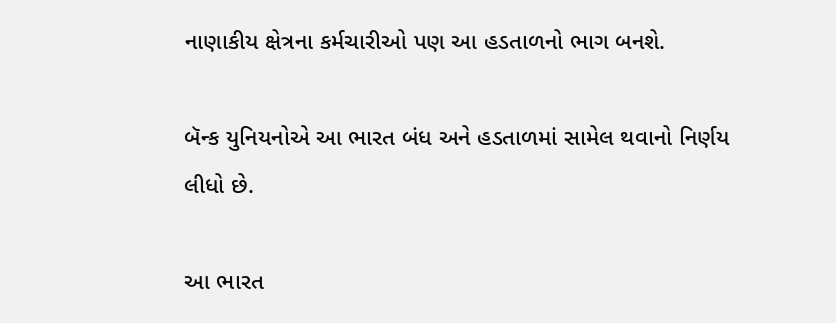નાણાકીય ક્ષેત્રના કર્મચારીઓ પણ આ હડતાળનો ભાગ બનશે.

બૅન્ક યુનિયનોએ આ ભારત બંધ અને હડતાળમાં સામેલ થવાનો નિર્ણય લીધો છે.

આ ભારત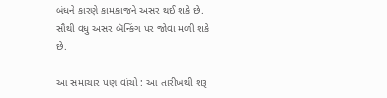બંધને કારણે કામકાજને અસર થઈ શકે છે. સૌથી વધુ અસર બૅન્કિંગ પર જોવા મળી શકે છે.

આ સમાચાર પણ વાંચો : આ તારીખથી શરૂ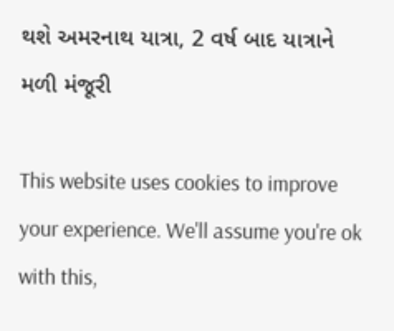થશે અમરનાથ યાત્રા, 2 વર્ષ બાદ યાત્રાને મળી મંજૂરી

This website uses cookies to improve your experience. We'll assume you're ok with this,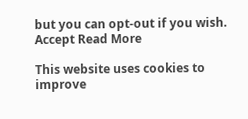but you can opt-out if you wish. Accept Read More

This website uses cookies to improve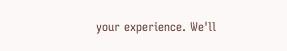your experience. We'll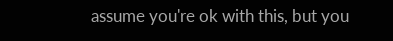assume you're ok with this, but you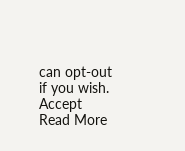can opt-out if you wish. Accept Read More